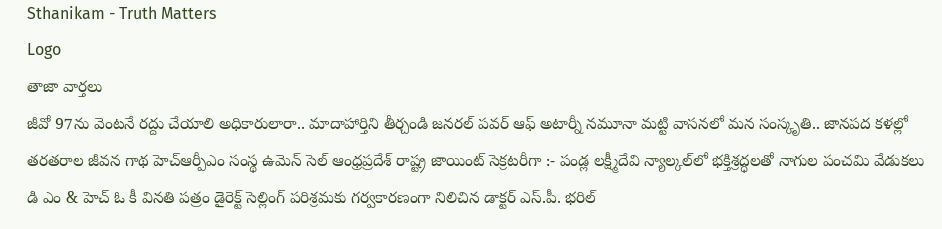Sthanikam - Truth Matters
Logo
తాజా వార్తలు
జీవో 97ను వెంటనే రద్దు చేయాలి అధికారులారా.. మాదాహార్తిని తీర్చండి జనరల్ పవర్ ఆఫ్ అటార్నీ నమూనా మట్టి వాసనలో మన సంస్కృతి.. జానపద కళల్లో తరతరాల జీవన గాథ హెచ్ఆర్పీఎం సంస్థ ఉమెన్ సెల్ ఆంధ్రప్రదేశ్ రాష్ట్ర జాయింట్ సెక్రటరీగా :- పండ్ల లక్ష్మీదేవి న్యాల్కల్‌లో భక్తిశ్రద్ధలతో నాగుల పంచమి వేడుకలు డి ఎం & హెచ్ ఓ కీ వినతి పత్రం డైరెక్ట్ సెల్లింగ్ పరిశ్రమకు గర్వకారణంగా నిలిచిన డాక్టర్ ఎస్.పీ. భరిల్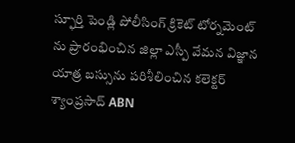స్ఫూర్తి పెండ్లి పోలీసింగ్ క్రికెట్ టోర్నమెంట్ ను ప్రారంభించిన జిల్లా ఎస్పీ వేమన విజ్ఞాన యాత్ర బస్సును పరిశీలించిన కలెక్టర్ శ్యాంప్రసాద్ ABN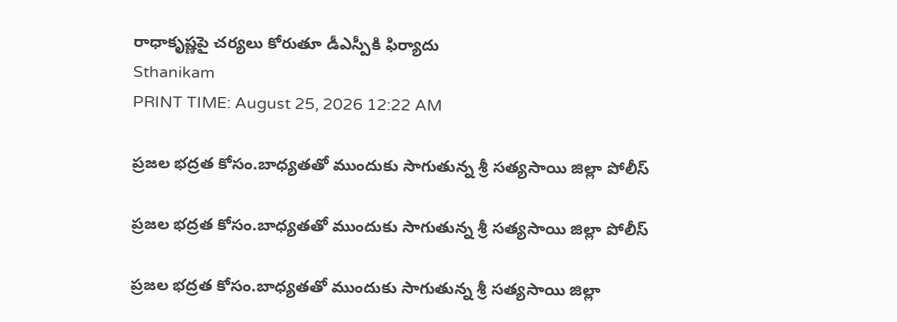రాధాకృష్ణపై చర్యలు కోరుతూ డీఎస్పీకి ఫిర్యాదు
Sthanikam
PRINT TIME: August 25, 2026 12:22 AM

ప్రజల భద్రత కోసం.బాధ్యతతో ముందుకు సాగుతున్న శ్రీ సత్యసాయి జిల్లా పోలీస్

ప్రజల భద్రత కోసం.బాధ్యతతో ముందుకు సాగుతున్న శ్రీ సత్యసాయి జిల్లా పోలీస్

ప్రజల భద్రత కోసం.బాధ్యతతో ముందుకు సాగుతున్న శ్రీ సత్యసాయి జిల్లా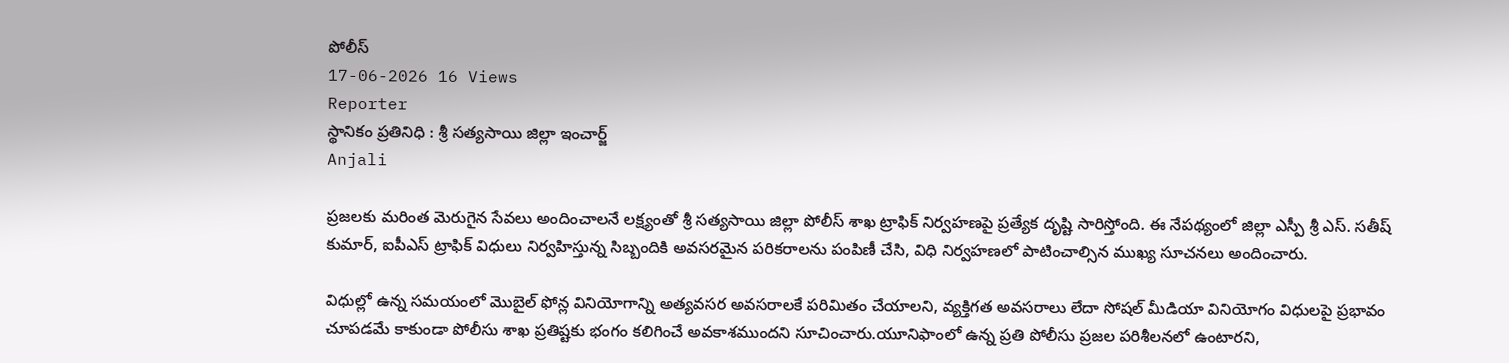పోలీస్
17-06-2026 16 Views
Reporter
స్థానికం ప్రతినిధి : శ్రీ సత్యసాయి జిల్లా ఇంచార్జ్
Anjali

ప్రజలకు మరింత మెరుగైన సేవలు అందించాలనే లక్ష్యంతో శ్రీ సత్యసాయి జిల్లా పోలీస్ శాఖ ట్రాఫిక్ నిర్వహణపై ప్రత్యేక దృష్టి సారిస్తోంది. ఈ నేపథ్యంలో జిల్లా ఎస్పీ శ్రీ ఎస్. సతీష్ కుమార్, ఐపీఎస్ ట్రాఫిక్ విధులు నిర్వహిస్తున్న సిబ్బందికి అవసరమైన పరికరాలను పంపిణీ చేసి, విధి నిర్వహణలో పాటించాల్సిన ముఖ్య సూచనలు అందించారు.

విధుల్లో ఉన్న సమయంలో మొబైల్ ఫోన్ల వినియోగాన్ని అత్యవసర అవసరాలకే పరిమితం చేయాలని, వ్యక్తిగత అవసరాలు లేదా సోషల్ మీడియా వినియోగం విధులపై ప్రభావం చూపడమే కాకుండా పోలీసు శాఖ ప్రతిష్టకు భంగం కలిగించే అవకాశముందని సూచించారు.యూనిఫాంలో ఉన్న ప్రతి పోలీసు ప్రజల పరిశీలనలో ఉంటారని,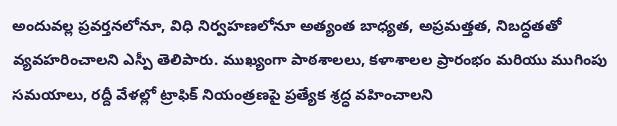అందువల్ల ప్రవర్తనలోనూ, విధి నిర్వహణలోనూ అత్యంత బాధ్యత, అప్రమత్తత, నిబద్ధతతో వ్యవహరించాలని ఎస్పీ తెలిపారు. ముఖ్యంగా పాఠశాలలు, కళాశాలల ప్రారంభం మరియు ముగింపు సమయాలు, రద్దీ వేళల్లో ట్రాఫిక్ నియంత్రణపై ప్రత్యేక శ్రద్ధ వహించాలని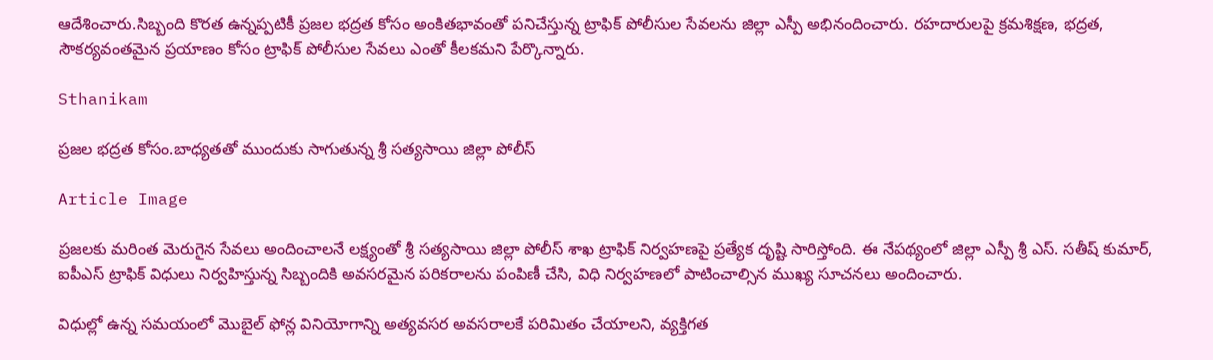ఆదేశించారు.సిబ్బంది కొరత ఉన్నప్పటికీ ప్రజల భద్రత కోసం అంకితభావంతో పనిచేస్తున్న ట్రాఫిక్ పోలీసుల సేవలను జిల్లా ఎస్పీ అభినందించారు. రహదారులపై క్రమశిక్షణ, భద్రత, సౌకర్యవంతమైన ప్రయాణం కోసం ట్రాఫిక్ పోలీసుల సేవలు ఎంతో కీలకమని పేర్కొన్నారు.

Sthanikam

ప్రజల భద్రత కోసం.బాధ్యతతో ముందుకు సాగుతున్న శ్రీ సత్యసాయి జిల్లా పోలీస్

Article Image

ప్రజలకు మరింత మెరుగైన సేవలు అందించాలనే లక్ష్యంతో శ్రీ సత్యసాయి జిల్లా పోలీస్ శాఖ ట్రాఫిక్ నిర్వహణపై ప్రత్యేక దృష్టి సారిస్తోంది. ఈ నేపథ్యంలో జిల్లా ఎస్పీ శ్రీ ఎస్. సతీష్ కుమార్, ఐపీఎస్ ట్రాఫిక్ విధులు నిర్వహిస్తున్న సిబ్బందికి అవసరమైన పరికరాలను పంపిణీ చేసి, విధి నిర్వహణలో పాటించాల్సిన ముఖ్య సూచనలు అందించారు.

విధుల్లో ఉన్న సమయంలో మొబైల్ ఫోన్ల వినియోగాన్ని అత్యవసర అవసరాలకే పరిమితం చేయాలని, వ్యక్తిగత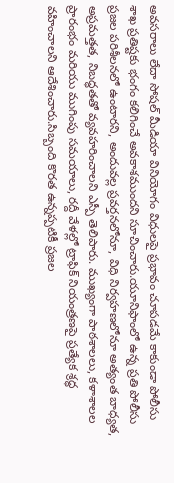అవసరాలు లేదా సోషల్ మీడియా వినియోగం విధులపై ప్రభావం చూపడమే కాకుండా పోలీసు శాఖ ప్రతిష్టకు భంగం కలిగించే అవకాశముందని సూచించారు.యూనిఫాంలో ఉన్న ప్రతి పోలీసు ప్రజల పరిశీలనలో ఉంటారని, అందువల్ల ప్రవర్తనలోనూ, విధి నిర్వహణలోనూ అత్యంత బాధ్యత, అప్రమత్తత, నిబద్ధతతో వ్యవహరించాలని ఎస్పీ తెలిపారు. ముఖ్యంగా పాఠశాలలు, కళాశాలల ప్రారంభం మరియు ముగింపు సమయాలు, రద్దీ వేళల్లో ట్రాఫిక్ నియంత్రణపై ప్రత్యేక శ్రద్ధ వహించాలని ఆదేశించారు.సిబ్బంది కొరత ఉన్నప్పటికీ ప్రజల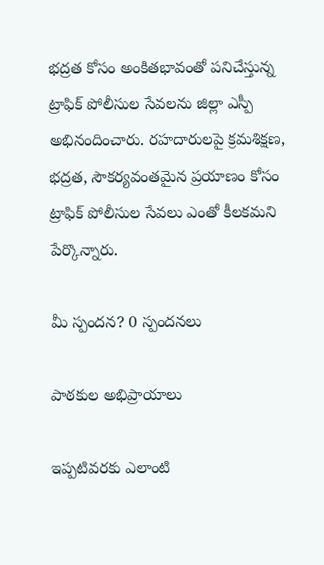భద్రత కోసం అంకితభావంతో పనిచేస్తున్న ట్రాఫిక్ పోలీసుల సేవలను జిల్లా ఎస్పీ అభినందించారు. రహదారులపై క్రమశిక్షణ, భద్రత, సౌకర్యవంతమైన ప్రయాణం కోసం ట్రాఫిక్ పోలీసుల సేవలు ఎంతో కీలకమని పేర్కొన్నారు.

మీ స్పందన? 0 స్పందనలు

పాఠకుల అభిప్రాయాలు

ఇప్పటివరకు ఎలాంటి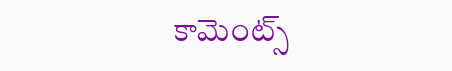కామెంట్స్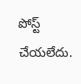పోస్ట్ చేయలేదు.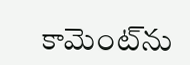కామెంట్‌ను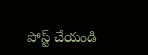పోస్ట్ చేయండి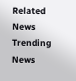Related News
Trending News